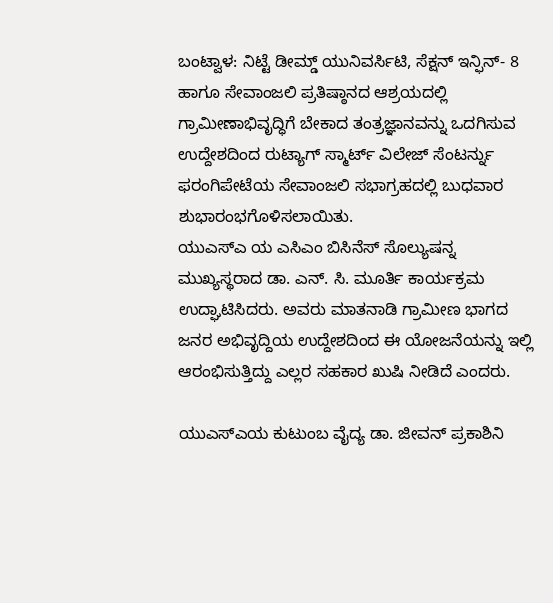ಬಂಟ್ವಾಳ: ನಿಟ್ಟೆ ಡೀಮ್ಡ್ ಯುನಿವರ್ಸಿಟಿ, ಸೆಕ್ಷನ್ ಇನ್ಫಿನ್- 8 ಹಾಗೂ ಸೇವಾಂಜಲಿ ಪ್ರತಿಷ್ಠಾನದ ಆಶ್ರಯದಲ್ಲಿ ಗ್ರಾಮೀಣಾಭಿವೃದ್ಧಿಗೆ ಬೇಕಾದ ತಂತ್ರಜ್ಞಾನವನ್ನು ಒದಗಿಸುವ ಉದ್ದೇಶದಿಂದ ರುಟ್ಯಾಗ್ ಸ್ಮಾರ್ಟ್ ವಿಲೇಜ್ ಸೆಂಟರ್ನ್ನು ಫರಂಗಿಪೇಟೆಯ ಸೇವಾಂಜಲಿ ಸಭಾಗ್ರಹದಲ್ಲಿ ಬುಧವಾರ ಶುಭಾರಂಭಗೊಳಿಸಲಾಯಿತು.
ಯುಎಸ್ಎ ಯ ಎಸಿಎಂ ಬಿಸಿನೆಸ್ ಸೊಲ್ಯುಷನ್ನ ಮುಖ್ಯಸ್ಥರಾದ ಡಾ. ಎನ್. ಸಿ. ಮೂರ್ತಿ ಕಾರ್ಯಕ್ರಮ ಉದ್ಘಾಟಿಸಿದರು. ಅವರು ಮಾತನಾಡಿ ಗ್ರಾಮೀಣ ಭಾಗದ ಜನರ ಅಭಿವೃದ್ದಿಯ ಉದ್ದೇಶದಿಂದ ಈ ಯೋಜನೆಯನ್ನು ಇಲ್ಲಿ ಆರಂಭಿಸುತ್ತಿದ್ದು ಎಲ್ಲರ ಸಹಕಾರ ಖುಷಿ ನೀಡಿದೆ ಎಂದರು.

ಯುಎಸ್ಎಯ ಕುಟುಂಬ ವೈದ್ಯ ಡಾ. ಜೀವನ್ ಪ್ರಕಾಶಿನಿ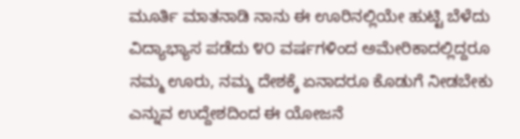ಮೂರ್ತಿ ಮಾತನಾಡಿ ನಾನು ಈ ಊರಿನಲ್ಲಿಯೇ ಹುಟ್ಟಿ ಬೆಳೆದು ವಿದ್ಯಾಭ್ಯಾಸ ಪಡೆದು ೪೦ ವರ್ಷಗಳಿಂದ ಅಮೇರಿಕಾದಲ್ಲಿದ್ದರೂ ನಮ್ಮ ಊರು, ನಮ್ಮ ದೇಶಕ್ಕೆ ಏನಾದರೂ ಕೊಡುಗೆ ನೀಡಬೇಕು ಎನ್ನುವ ಉದ್ದೇಶದಿಂದ ಈ ಯೋಜನೆ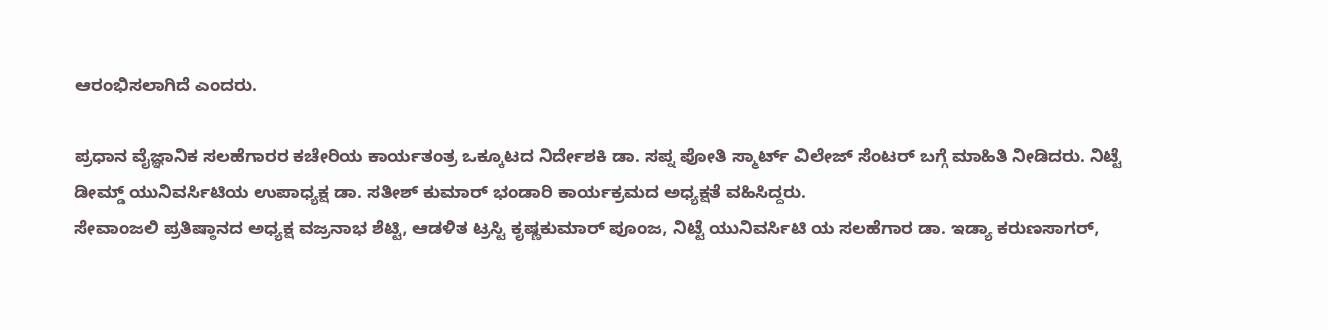ಆರಂಭಿಸಲಾಗಿದೆ ಎಂದರು.

ಪ್ರಧಾನ ವೈಜ್ಞಾನಿಕ ಸಲಹೆಗಾರರ ಕಚೇರಿಯ ಕಾರ್ಯತಂತ್ರ ಒಕ್ಕೂಟದ ನಿರ್ದೇಶಕಿ ಡಾ. ಸಪ್ನ ಪೋತಿ ಸ್ಮಾರ್ಟ್ ವಿಲೇಜ್ ಸೆಂಟರ್ ಬಗ್ಗೆ ಮಾಹಿತಿ ನೀಡಿದರು. ನಿಟ್ಟೆ ಡೀಮ್ಡ್ ಯುನಿವರ್ಸಿಟಿಯ ಉಪಾಧ್ಯಕ್ಷ ಡಾ. ಸತೀಶ್ ಕುಮಾರ್ ಭಂಡಾರಿ ಕಾರ್ಯಕ್ರಮದ ಅಧ್ಯಕ್ಷತೆ ವಹಿಸಿದ್ದರು.
ಸೇವಾಂಜಲಿ ಪ್ರತಿಷ್ಠಾನದ ಅಧ್ಯಕ್ಷ ವಜ್ರನಾಭ ಶೆಟ್ಟಿ, ಆಡಳಿತ ಟ್ರಸ್ಟಿ ಕೃಷ್ಣಕುಮಾರ್ ಪೂಂಜ, ನಿಟ್ಟೆ ಯುನಿವರ್ಸಿಟಿ ಯ ಸಲಹೆಗಾರ ಡಾ. ಇಡ್ಯಾ ಕರುಣಸಾಗರ್,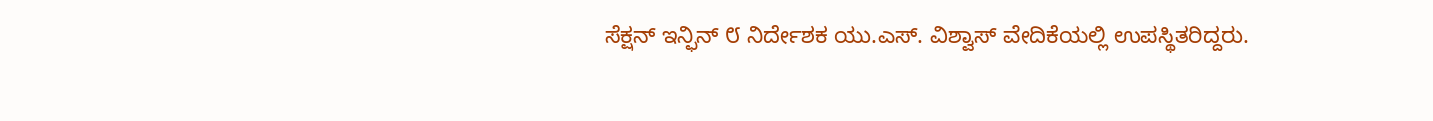ಸೆಕ್ಷನ್ ಇನ್ಫಿನ್ ೮ ನಿರ್ದೇಶಕ ಯು.ಎಸ್. ವಿಶ್ವಾಸ್ ವೇದಿಕೆಯಲ್ಲಿ ಉಪಸ್ಥಿತರಿದ್ದರು.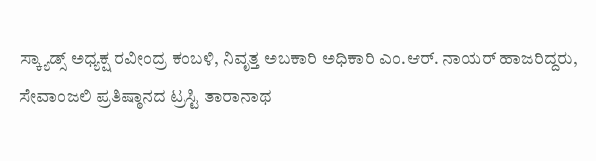ಸ್ಕ್ಯಾಡ್ಸ್ ಅಧ್ಯಕ್ಷ ರವೀಂದ್ರ ಕಂಬಳಿ, ನಿವೃತ್ತ ಅಬಕಾರಿ ಅಧಿಕಾರಿ ಎಂ.ಆರ್. ನಾಯರ್ ಹಾಜರಿದ್ದರು,
ಸೇವಾಂಜಲಿ ಪ್ರತಿಷ್ಠಾನದ ಟ್ರಸ್ಟಿ ತಾರಾನಾಥ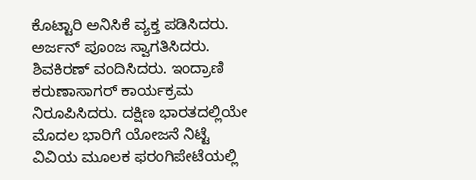ಕೊಟ್ಟಾರಿ ಅನಿಸಿಕೆ ವ್ಯಕ್ತ ಪಡಿಸಿದರು. ಅರ್ಜನ್ ಪೂಂಜ ಸ್ವಾಗತಿಸಿದರು. ಶಿವಕಿರಣ್ ವಂದಿಸಿದರು. ಇಂದ್ರಾಣಿ ಕರುಣಾಸಾಗರ್ ಕಾರ್ಯಕ್ರಮ ನಿರೂಪಿಸಿದರು. ದಕ್ಷಿಣ ಭಾರತದಲ್ಲಿಯೇ ಮೊದಲ ಭಾರಿಗೆ ಯೋಜನೆ ನಿಟ್ಟೆ ವಿವಿಯ ಮೂಲಕ ಫರಂಗಿಪೇಟೆಯಲ್ಲಿ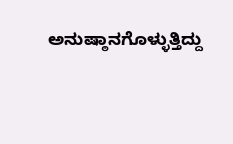ಅನುಷ್ಠಾನಗೊಳ್ಳುತ್ತಿದ್ದು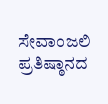ಸೇವಾಂಜಲಿ ಪ್ರತಿಷ್ಠಾನದ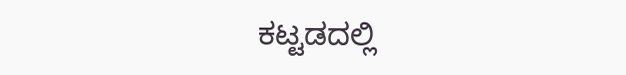ಕಟ್ಟಡದಲ್ಲಿ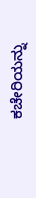ಕಚೇರಿಯನ್ನು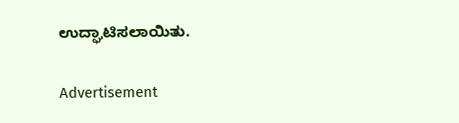ಉದ್ಘಾಟಿಸಲಾಯಿತು.

Advertisement